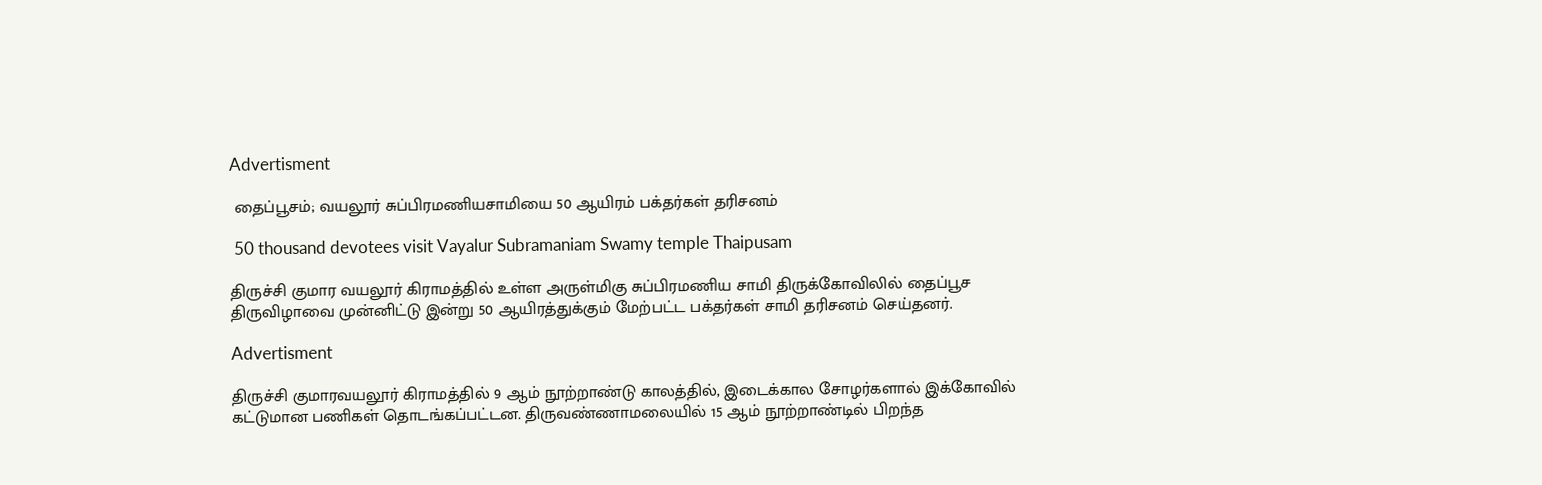Advertisment

 தைப்பூசம்; வயலூர் சுப்பிரமணியசாமியை 50 ஆயிரம் பக்தர்கள் தரிசனம்

 50 thousand devotees visit Vayalur Subramaniam Swamy temple Thaipusam

திருச்சி குமார வயலூர் கிராமத்தில் உள்ள அருள்மிகு சுப்பிரமணிய சாமி திருக்கோவிலில் தைப்பூச திருவிழாவை முன்னிட்டு இன்று 50 ஆயிரத்துக்கும் மேற்பட்ட பக்தர்கள் சாமி தரிசனம் செய்தனர்.

Advertisment

திருச்சி குமாரவயலூர் கிராமத்தில் 9 ஆம் நூற்றாண்டு காலத்தில், இடைக்கால சோழர்களால் இக்கோவில் கட்டுமான பணிகள் தொடங்கப்பட்டன. திருவண்ணாமலையில் 15 ஆம் நூற்றாண்டில் பிறந்த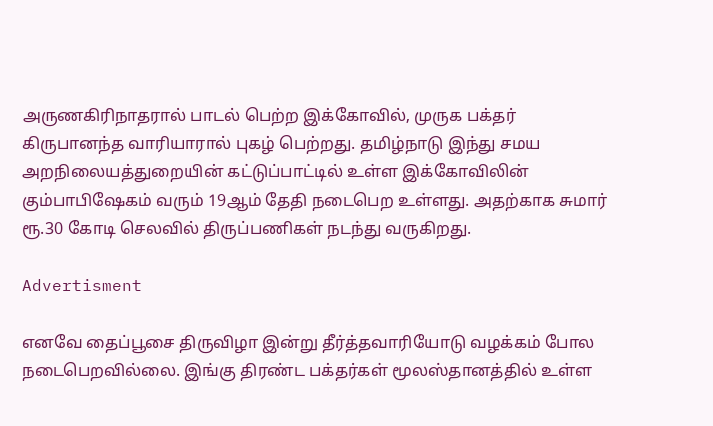அருணகிரிநாதரால் பாடல் பெற்ற இக்கோவில், முருக பக்தர் கிருபானந்த வாரியாரால் புகழ் பெற்றது. தமிழ்நாடு இந்து சமய அறநிலையத்துறையின் கட்டுப்பாட்டில் உள்ள இக்கோவிலின் கும்பாபிஷேகம் வரும் 19ஆம் தேதி நடைபெற உள்ளது. அதற்காக சுமார் ரூ.30 கோடி செலவில் திருப்பணிகள் நடந்து வருகிறது.

Advertisment

எனவே தைப்பூசை திருவிழா இன்று தீர்த்தவாரியோடு வழக்கம் போல நடைபெறவில்லை. இங்கு திரண்ட பக்தர்கள் மூலஸ்தானத்தில் உள்ள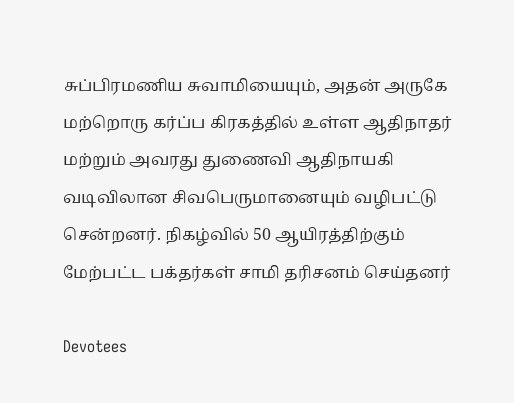சுப்பிரமணிய சுவாமியையும், அதன் அருகே மற்றொரு கர்ப்ப கிரகத்தில் உள்ள ஆதிநாதர் மற்றும் அவரது துணைவி ஆதிநாயகி வடிவிலான சிவபெருமானையும் வழிபட்டு சென்றனர். நிகழ்வில் 50 ஆயிரத்திற்கும் மேற்பட்ட பக்தர்கள் சாமி தரிசனம் செய்தனர்

Devotees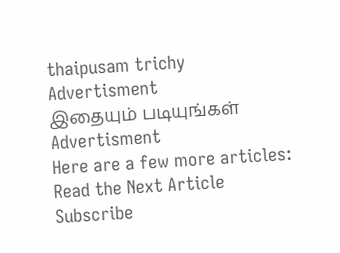thaipusam trichy
Advertisment
இதையும் படியுங்கள்
Advertisment
Here are a few more articles:
Read the Next Article
Subscribe